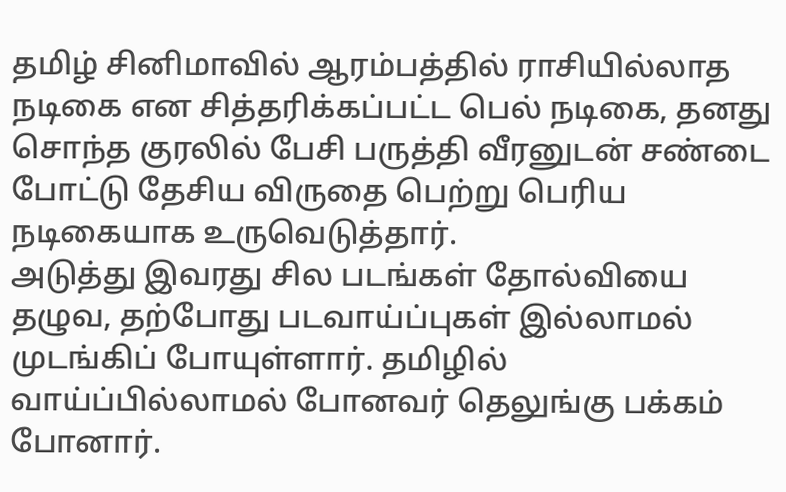தமிழ் சினிமாவில் ஆரம்பத்தில் ராசியில்லாத நடிகை என சித்தரிக்கப்பட்ட பெல் நடிகை, தனது சொந்த குரலில் பேசி பருத்தி வீரனுடன் சண்டை போட்டு தேசிய விருதை பெற்று பெரிய நடிகையாக உருவெடுத்தார்.
அடுத்து இவரது சில படங்கள் தோல்வியை தழுவ, தற்போது படவாய்ப்புகள் இல்லாமல் முடங்கிப் போயுள்ளார். தமிழில் வாய்ப்பில்லாமல் போனவர் தெலுங்கு பக்கம் போனார்.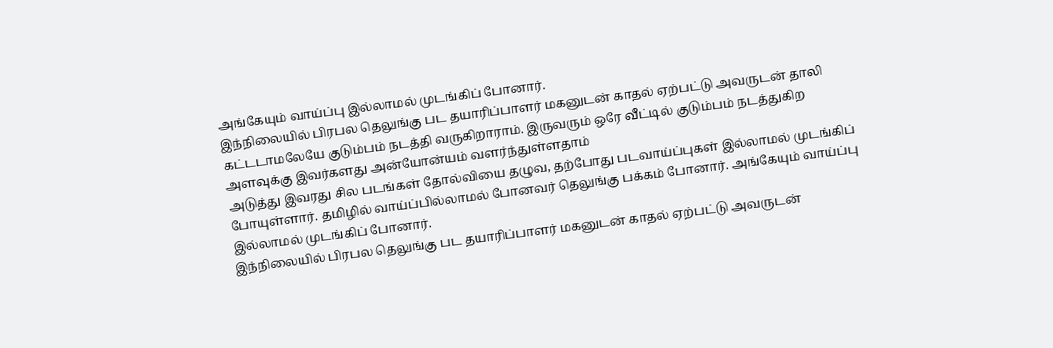அங்கேயும் வாய்ப்பு இல்லாமல் முடங்கிப் போனார்.
இந்நிலையில் பிரபல தெலுங்கு பட தயாரிப்பாளர் மகனுடன் காதல் ஏற்பட்டு அவருடன் தாலி கட்டடாமலேயே குடும்பம் நடத்தி வருகிறாராம். இருவரும் ஒரே வீட்டில் குடும்பம் நடத்துகிற அளவுக்கு இவர்களது அன்யோன்யம் வளர்ந்துள்ளதாம்
அடுத்து இவரது சில படங்கள் தோல்வியை தழுவ, தற்போது படவாய்ப்புகள் இல்லாமல் முடங்கிப் போயுள்ளார். தமிழில் வாய்ப்பில்லாமல் போனவர் தெலுங்கு பக்கம் போனார். அங்கேயும் வாய்ப்பு இல்லாமல் முடங்கிப் போனார்.
இந்நிலையில் பிரபல தெலுங்கு பட தயாரிப்பாளர் மகனுடன் காதல் ஏற்பட்டு அவருடன்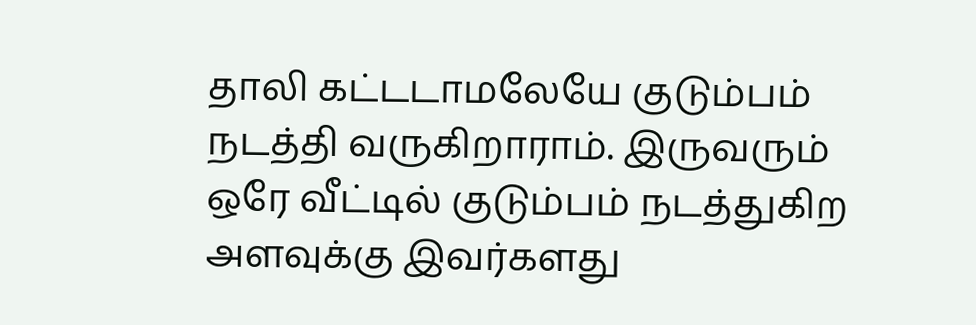தாலி கட்டடாமலேயே குடும்பம் நடத்தி வருகிறாராம். இருவரும் ஒரே வீட்டில் குடும்பம் நடத்துகிற அளவுக்கு இவர்களது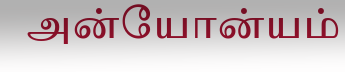அன்யோன்யம்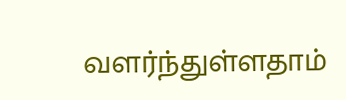வளர்ந்துள்ளதாம்